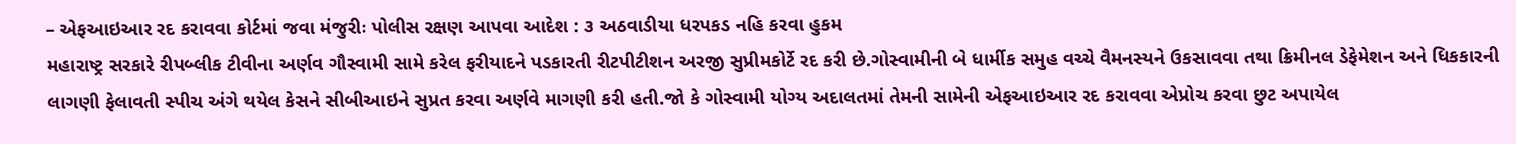– એફઆઇઆર રદ કરાવવા કોર્ટમાં જવા મંજુરીઃ પોલીસ રક્ષણ આપવા આદેશ : ૩ અઠવાડીયા ધરપકડ નહિ કરવા હુકમ
મહારાષ્ટ્ર સરકારે રીપબ્લીક ટીવીના અર્ણવ ગૌસ્વામી સામે કરેલ ફરીયાદને પડકારતી રીટપીટીશન અરજી સુપ્રીમકોર્ટે રદ કરી છે.ગોસ્વામીની બે ધાર્મીક સમુહ વચ્ચે વૈમનસ્યને ઉકસાવવા તથા ક્રિમીનલ ડેફેમેશન અને ધિકકારની લાગણી ફેલાવતી સ્પીચ અંગે થયેલ કેસને સીબીઆઇને સુપ્રત કરવા અર્ણવે માગણી કરી હતી.જો કે ગોસ્વામી યોગ્ય અદાલતમાં તેમની સામેની એફઆઇઆર રદ કરાવવા એપ્રોચ કરવા છુટ અપાયેલ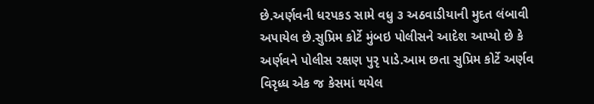છે.અર્ણવની ધરપકડ સામે વધુ ૩ અઠવાડીયાની મુદત લંબાવી અપાયેલ છે.સુપ્રિમ કોર્ટે મુંબઇ પોલીસને આદેશ આપ્યો છે કે અર્ણવને પોલીસ રક્ષણ પુરૃ પાડે.આમ છતા સુપ્રિમ કોર્ટે અર્ણવ વિરૃધ્ધ એક જ કેસમાં થયેલ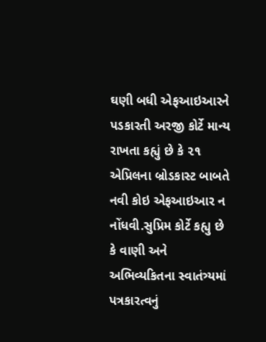ઘણી બધી એફઆઇઆરને પડકારતી અરજી કોર્ટે માન્ય રાખતા કહ્યું છે કે ૨૧ એપ્રિલના બ્રોડકાસ્ટ બાબતે નવી કોઇ એફઆઇઆર ન નોંધવી.સુપ્રિમ કોર્ટે કહ્યુ છે કે વાણી અને અભિવ્યકિતના સ્વાતંત્ર્યમાં પત્રકારત્વનું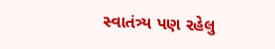સ્વાતંત્ર્ય પણ રહેલુ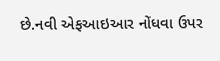છે.નવી એફઆઇઆર નોંધવા ઉપર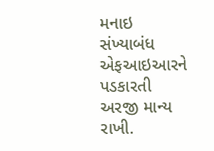મનાઇ સંખ્યાબંધ એફઆઇઆરને પડકારતી અરજી માન્ય રાખી.